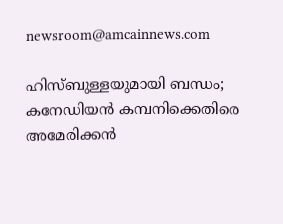newsroom@amcainnews.com

ഹിസ്ബുള്ളയുമായി ബന്ധം; കനേഡിയൻ കമ്പനിക്കെതിരെ അമേരിക്കൻ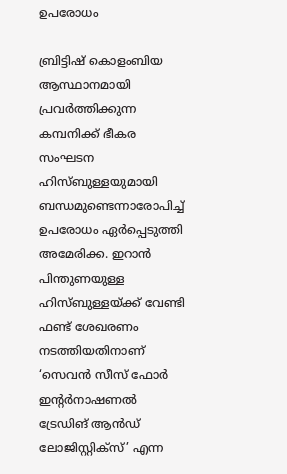ഉപരോധം

ബ്രിട്ടിഷ് കൊളംബിയ ആസ്ഥാനമായി പ്രവർത്തിക്കുന്ന കമ്പനിക്ക് ഭീകര സംഘടന ഹിസ്ബുള്ളയുമായി ബന്ധമുണ്ടെന്നാരോപിച്ച് ഉപരോധം ഏർപ്പെടുത്തി അമേരിക്ക. ഇറാൻ പിന്തുണയുള്ള ഹിസ്ബുള്ളയ്ക്ക് വേണ്ടി ഫണ്ട് ശേഖരണം നടത്തിയതിനാണ് ‘സെവൻ സീസ് ഫോർ ഇന്റർനാഷണൽ ട്രേഡിങ് ആൻഡ് ലോജിസ്റ്റിക്സ്’ എന്ന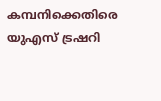കമ്പനിക്കെതിരെ യുഎസ് ട്രഷറി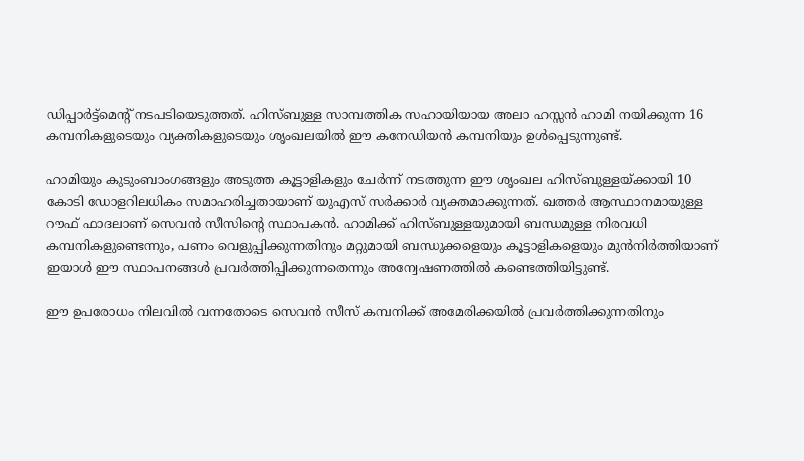ഡിപ്പാർട്ട്‌മെന്റ് നടപടിയെടുത്തത്. ഹിസ്ബുള്ള സാമ്പത്തിക സഹായിയായ അലാ ഹസ്സൻ ഹാമി നയിക്കുന്ന 16 കമ്പനികളുടെയും വ്യക്തികളുടെയും ശൃംഖലയിൽ ഈ കനേഡിയൻ കമ്പനിയും ഉൾപ്പെടുന്നുണ്ട്.

ഹാമിയും കുടുംബാംഗങ്ങളും അടുത്ത കൂട്ടാളികളും ചേർന്ന് നടത്തുന്ന ഈ ശൃംഖല ഹിസ്ബുള്ളയ്ക്കായി 10 കോടി ഡോളറിലധികം സമാഹരിച്ചതായാണ് യുഎസ് സർക്കാർ വ്യക്തമാക്കുന്നത്. ഖത്തർ ആസ്ഥാനമായുള്ള റൗഫ് ഫാദലാണ് സെവൻ സീസിന്റെ സ്ഥാപകൻ. ഹാമിക്ക് ഹിസ്ബുള്ളയുമായി ബന്ധമുള്ള നിരവധി കമ്പനികളുണ്ടെന്നും, പണം വെളുപ്പിക്കുന്നതിനും മറ്റുമായി ബന്ധുക്കളെയും കൂട്ടാളികളെയും മുൻനിർത്തിയാണ് ഇയാൾ ഈ സ്ഥാപനങ്ങൾ പ്രവർത്തിപ്പിക്കുന്നതെന്നും അന്വേഷണത്തിൽ കണ്ടെത്തിയിട്ടുണ്ട്.

ഈ ഉപരോധം നിലവിൽ വന്നതോടെ സെവൻ സീസ് കമ്പനിക്ക് അമേരിക്കയിൽ പ്രവർത്തിക്കുന്നതിനും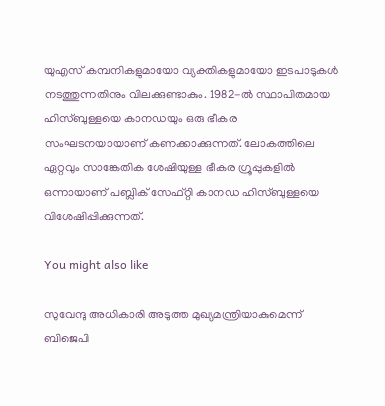യുഎസ് കമ്പനികളുമായോ വ്യക്തികളുമായോ ഇടപാടുകൾ നടത്തുന്നതിനും വിലക്കുണ്ടാകും. 1982-ൽ സ്ഥാപിതമായ ഹിസ്ബുള്ളയെ കാനഡയും ഒരു ഭീകര സംഘടനയായാണ് കണക്കാക്കുന്നത്. ലോകത്തിലെ ഏറ്റവും സാങ്കേതിക ശേഷിയുള്ള ഭീകര ഗ്രൂപ്പുകളിൽ ഒന്നായാണ് പബ്ലിക് സേഫ്റ്റി കാനഡ ഹിസ്ബുള്ളയെ വിശേഷിപ്പിക്കുന്നത്.

You might also like

സുവേന്ദു അധികാരി അടുത്ത മുഖ്യമന്ത്രിയാകുമെന്ന് ബിജെപി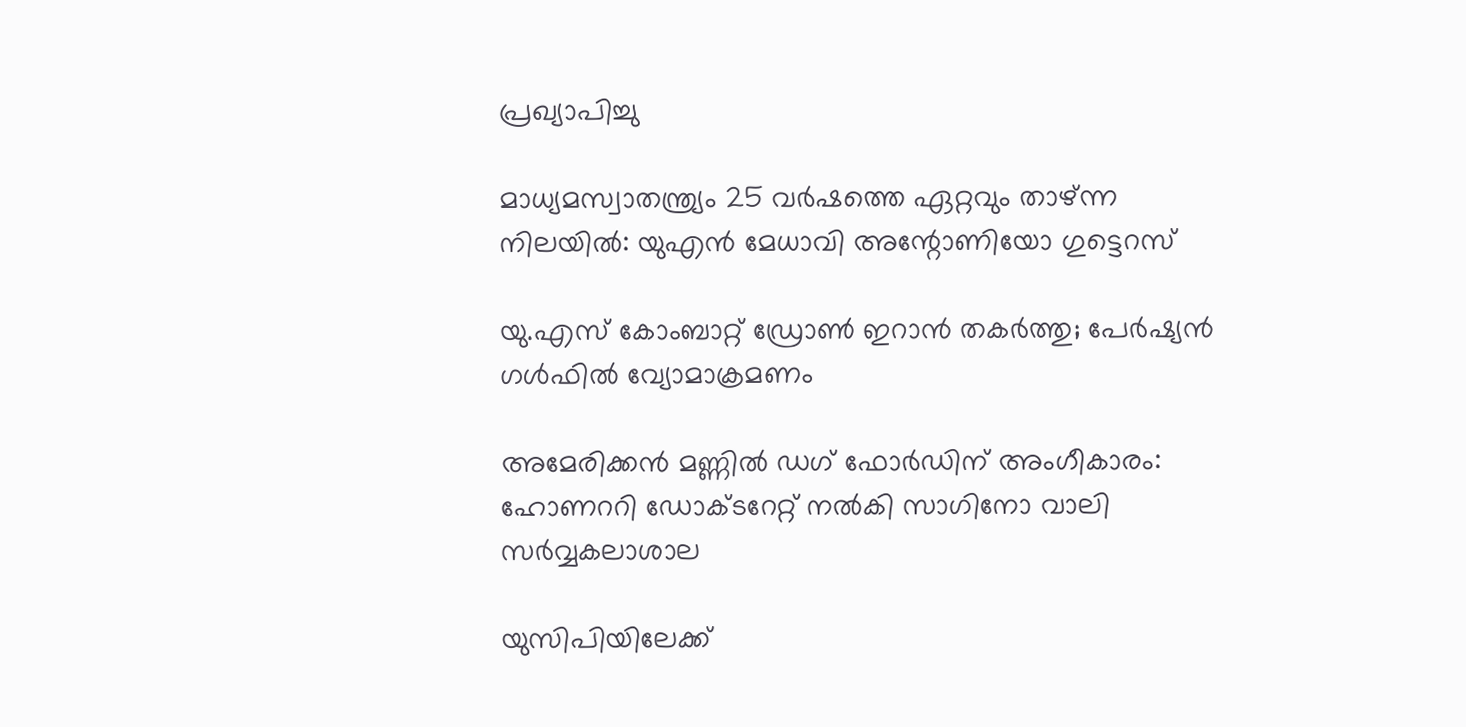പ്രഖ്യാപിച്ചു

മാധ്യമസ്വാതന്ത്ര്യം 25 വർഷത്തെ ഏറ്റവും താഴ്ന്ന നിലയിൽ: യുഎൻ മേധാവി അന്റോണിയോ ഗുട്ടെറസ്

യു.എസ് കോംബാറ്റ് ഡ്രോൺ ഇറാൻ തകർത്തു; പേർഷ്യൻ ഗൾഫിൽ വ്യോമാക്രമണം

അമേരിക്കൻ മണ്ണിൽ ഡഗ് ഫോർഡിന് അംഗീകാരം: ഹോണററി ഡോക്ടറേറ്റ് നൽകി സാഗിനോ വാലി സർവ്വകലാശാല

യുസിപിയിലേക്ക്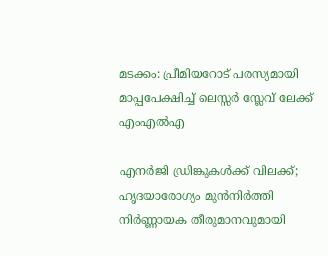മടക്കം: പ്രീമിയറോട് പരസ്യമായി മാപ്പപേക്ഷിച്ച് ലെസ്സർ സ്ലേവ് ലേക്ക് എംഎൽഎ

എനർജി ഡ്രിങ്കുകൾക്ക് വിലക്ക്; ഹൃദയാരോഗ്യം മുൻനിർത്തി നിർണ്ണായക തീരുമാനവുമായി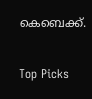കെബെക്ക്.

Top Picks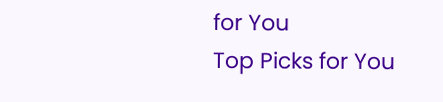for You
Top Picks for You